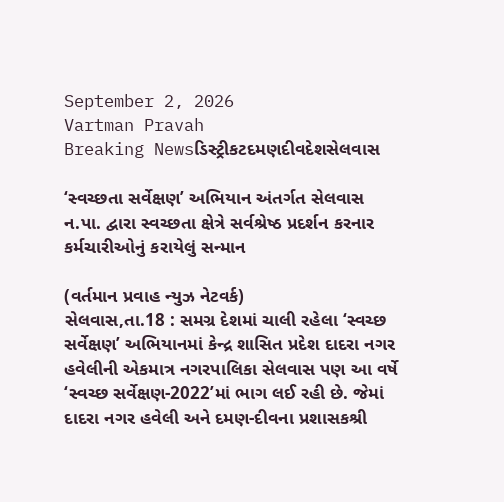September 2, 2026
Vartman Pravah
Breaking Newsડિસ્ટ્રીકટદમણદીવદેશસેલવાસ

‘સ્‍વચ્‍છતા સર્વેક્ષણ’ અભિયાન અંતર્ગત સેલવાસ ન.પા. દ્વારા સ્વચ્છતા ક્ષેત્રે સર્વશ્રેષ્ઠ પ્રદર્શન કરનાર કર્મચારીઓનું કરાયેલું સન્‍માન

(વર્તમાન પ્રવાહ ન્‍યુઝ નેટવર્ક)
સેલવાસ,તા.18 : સમગ્ર દેશમાં ચાલી રહેલા ‘સ્‍વચ્‍છ સર્વેક્ષણ’ અભિયાનમાં કેન્‍દ્ર શાસિત પ્રદેશ દાદરા નગર હવેલીની એકમાત્ર નગરપાલિકા સેલવાસ પણ આ વર્ષે ‘સ્‍વચ્‍છ સર્વેક્ષણ-2022’માં ભાગ લઈ રહી છે. જેમાં દાદરા નગર હવેલી અને દમણ-દીવના પ્રશાસકશ્રી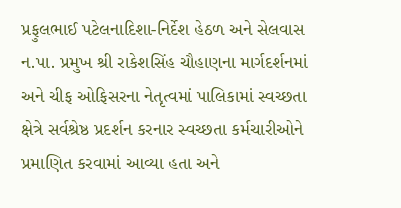પ્રફુલભાઈ પટેલનાદિશા-નિર્દેશ હેઠળ અને સેલવાસ ન.પા. પ્રમુખ શ્રી રાકેશસિંહ ચૌહાણના માર્ગદર્શનમાં અને ચીફ ઓફિસરના નેતૃત્‍વમાં પાલિકામાં સ્‍વચ્‍છતા ક્ષેત્રે સર્વશ્રેષ્ઠ પ્રદર્શન કરનાર સ્‍વચ્‍છતા કર્મચારીઓને પ્રમાણિત કરવામાં આવ્‍યા હતા અને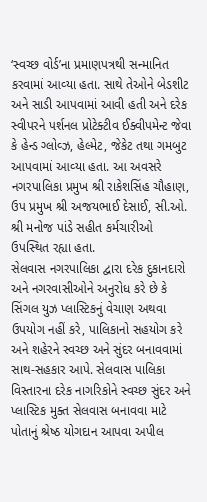‘સ્‍વચ્‍છ વોર્ડ’ના પ્રમાણપત્રથી સન્‍માનિત કરવામાં આવ્‍યા હતા. સાથે તેઓને બેડશીટ અને સાડી આપવામાં આવી હતી અને દરેક સ્‍વીપરને પર્શનલ પ્રોટેક્‍ટીવ ઈક્‍વીપમેન્‍ટ જેવા કે હેન્‍ડ ગ્‍લોવ્‍ઝ, હેલ્‍મેટ, જેકેટ તથા ગમબુટ આપવામાં આવ્‍યા હતા. આ અવસરે નગરપાલિકા પ્રમુખ શ્રી રાકેશસિંહ ચૌહાણ, ઉપ પ્રમુખ શ્રી અજયભાઈ દેસાઈ, સી.ઓ. શ્રી મનોજ પાંડે સહીત કર્મચારીઓ ઉપસ્‍થિત રહ્યા હતા.
સેલવાસ નગરપાલિકા દ્વારા દરેક દુકાનદારો અને નગરવાસીઓને અનુરોધ કરે છે કે સિંગલ યુઝ પ્‍લાસ્‍ટિકનું વેચાણ અથવા ઉપયોગ નહીં કરે, પાલિકાનો સહયોગ કરે અને શહેરને સ્‍વચ્‍છ અને સુંદર બનાવવામાં સાથ-સહકાર આપે. સેલવાસ પાલિકા વિસ્‍તારના દરેક નાગરિકોને સ્‍વચ્‍છ સુંદર અને પ્‍લાસ્‍ટિક મુક્‍ત સેલવાસ બનાવવા માટે પોતાનું શ્રેષ્‍ઠ યોગદાન આપવા અપીલ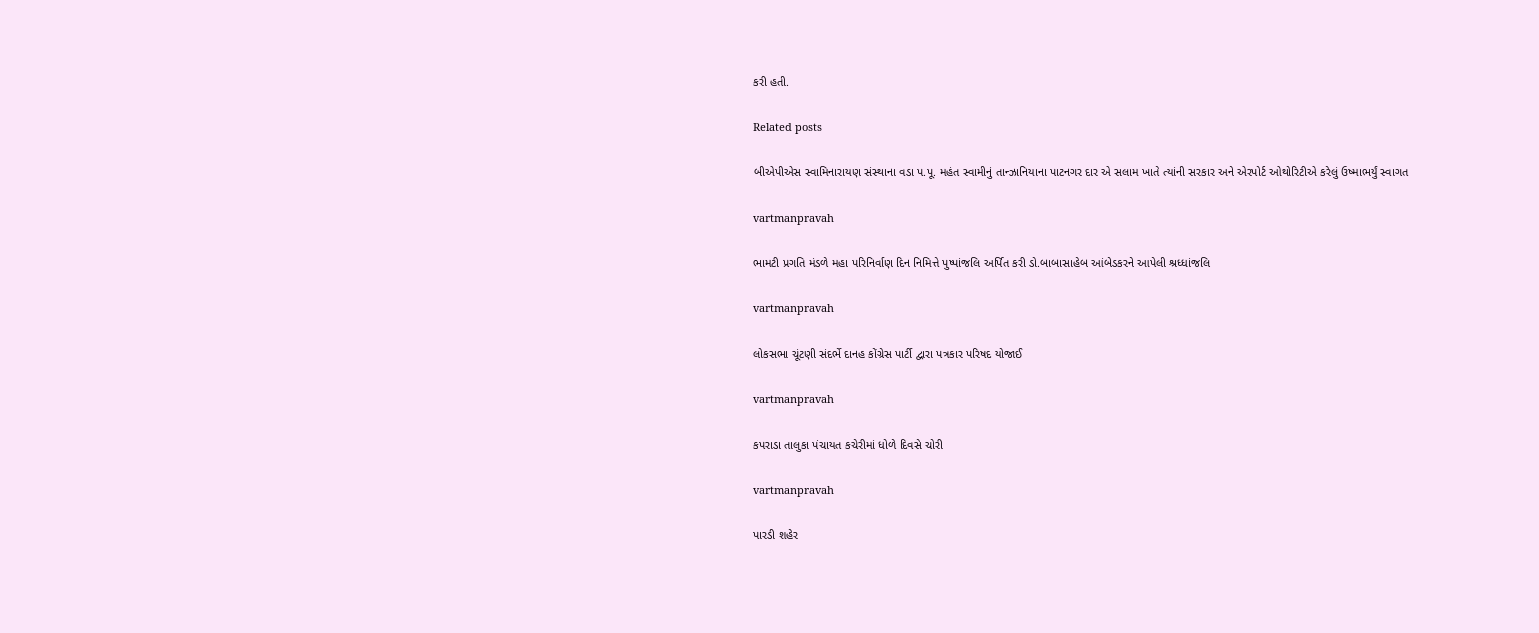કરી હતી.

Related posts

બીએપીએસ સ્‍વામિનારાયણ સંસ્‍થાના વડા પ.પૂ. મહંત સ્‍વામીનું તાન્‍ઝાનિયાના પાટનગર દાર એ સલામ ખાતે ત્‍યાંની સરકાર અને એરપોર્ટ ઓથોરિટીએ કરેલું ઉષ્‍માભર્યું સ્‍વાગત

vartmanpravah

ભામટી પ્રગતિ મંડળે મહા પરિનિર્વાણ દિન નિમિત્તે પુષ્‍પાંજલિ અર્પિત કરી ડો.બાબાસાહેબ આંબેડકરને આપેલી શ્રધ્‍ધાંજલિ

vartmanpravah

લોકસભા ચૂંટણી સંદર્ભે દાનહ કોંગ્રેસ પાર્ટી દ્વારા પત્રકાર પરિષદ યોજાઈ

vartmanpravah

કપરાડા તાલુકા પંચાયત કચેરીમાં ધોળે દિવસે ચોરી

vartmanpravah

પારડી શહેર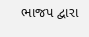ભાજપ દ્વારા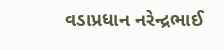વડાપ્રધાન નરેન્‍દ્રભાઈ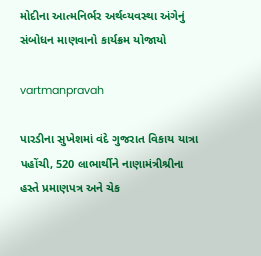મોદીના આત્‍મનિર્ભર અર્થવ્‍યવસ્‍થા અંગેનું સંબોધન માણવાનો કાર્યક્રમ યોજાયો

vartmanpravah

પારડીના સુખેશમાં વંદે ગુજરાત વિકાય યાત્રા પહોંચી, 520 લાભાર્થીને નાણામંત્રીશ્રીના હસ્તે પ્રમાણપત્ર અને ચેક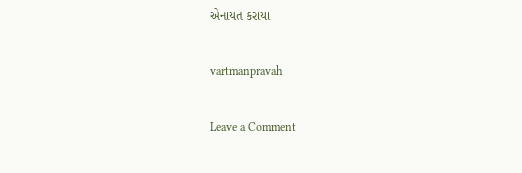એનાયત કરાયા

vartmanpravah

Leave a Comment